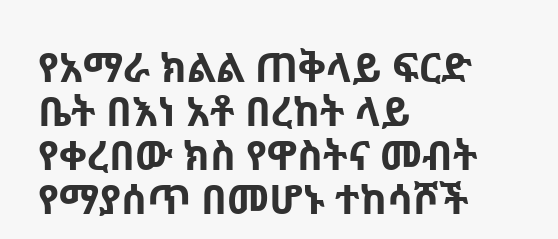የአማራ ክልል ጠቅላይ ፍርድ ቤት በእነ አቶ በረከት ላይ የቀረበው ክስ የዋስትና መብት የማያሰጥ በመሆኑ ተከሳሾች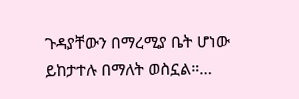ጉዳያቸውን በማረሚያ ቤት ሆነው ይከታተሉ በማለት ወስኗል።…